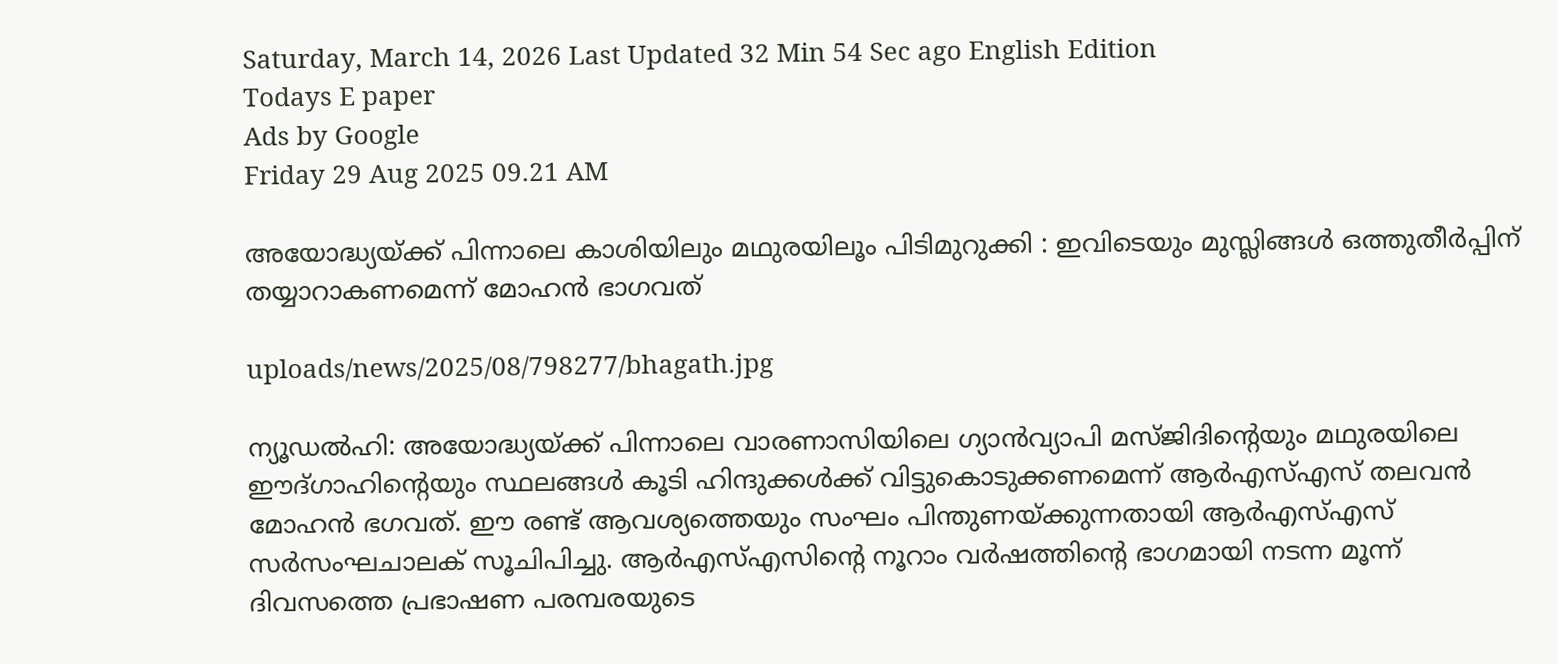Saturday, March 14, 2026 Last Updated 32 Min 54 Sec ago English Edition
Todays E paper
Ads by Google
Friday 29 Aug 2025 09.21 AM

അയോദ്ധ്യയ്ക്ക് പിന്നാലെ കാശിയിലും മഥുരയിലൂം പിടിമുറുക്കി : ഇവിടെയും മുസ്ലിങ്ങള്‍ ഒത്തുതീര്‍പ്പിന് തയ്യാറാകണമെന്ന് മോഹന്‍ ഭാഗവത്

uploads/news/2025/08/798277/bhagath.jpg

ന്യൂഡല്‍ഹി: അയോദ്ധ്യയ്ക്ക് പിന്നാലെ വാരണാസിയിലെ ഗ്യാന്‍വ്യാപി മസ്ജിദിന്റെയും മഥുരയിലെ ഈദ്ഗാഹിന്റെയും സ്ഥലങ്ങള്‍ കൂടി ഹിന്ദുക്കള്‍ക്ക് വിട്ടുകൊടുക്കണമെന്ന് ആര്‍എസ്എസ് തലവന്‍ മോഹന്‍ ഭഗവത്. ഈ രണ്ട് ആവശ്യത്തെയും സംഘം പിന്തുണയ്ക്കുന്നതായി ആര്‍എസ്എസ് സര്‍സംഘചാലക് സൂചിപിച്ചു. ആര്‍എസ്എസിന്റെ നൂറാം വര്‍ഷത്തിന്റെ ഭാഗമായി നടന്ന മൂന്ന് ദിവസത്തെ പ്രഭാഷണ പരമ്പരയുടെ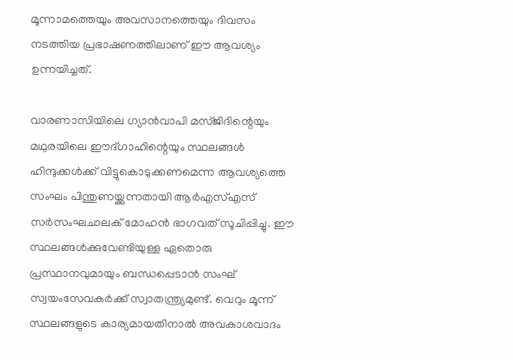മൂന്നാമത്തെയും അവസാനത്തെയും ദിവസം നടത്തിയ പ്രഭാഷണത്തിലാണ് ഈ ആവശ്യം ഉന്നയിച്ചത്.

വാരണാസിയിലെ ഗ്യാന്‍വാപി മസ്ജിദിന്റെയും മഥുരയിലെ ഈദ്ഗാഹിന്റെയും സ്ഥലങ്ങള്‍ ഹിന്ദുക്കള്‍ക്ക് വിട്ടുകൊടുക്കണമെന്ന ആവശ്യത്തെ സംഘം പിന്തുണയ്ക്കുന്നതായി ആര്‍എസ്എസ് സര്‍സംഘചാലക് മോഹന്‍ ഭാഗവത് സൂചിപ്പിച്ചു. ഈ സ്ഥലങ്ങള്‍ക്കുവേണ്ടിയുള്ള ഏതൊരു പ്രസ്ഥാനവുമായും ബന്ധപ്പെടാന്‍ സംഘ് സ്വയംസേവകര്‍ക്ക് സ്വാതന്ത്ര്യമുണ്ട്. വെറും മൂന്ന് സ്ഥലങ്ങളുടെ കാര്യമായതിനാല്‍ അവകാശവാദം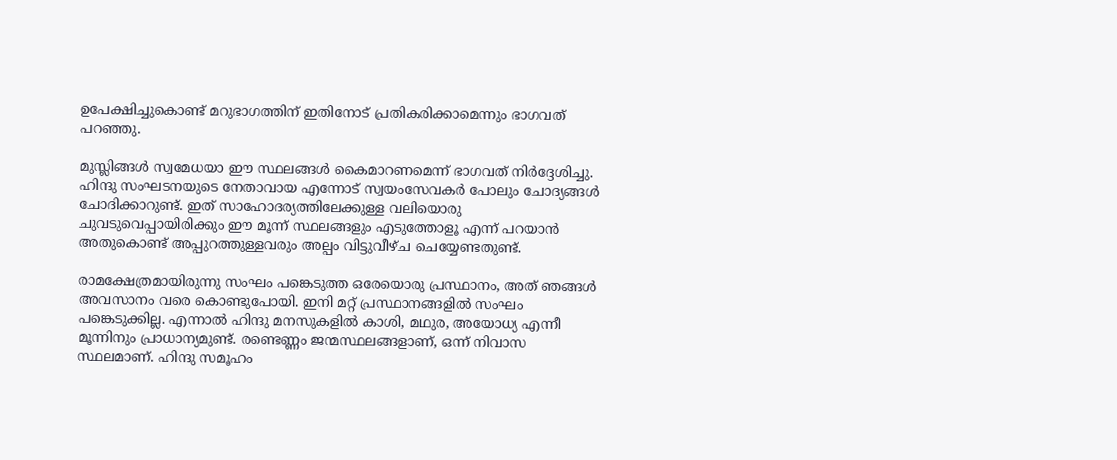ഉപേക്ഷിച്ചുകൊണ്ട് മറുഭാഗത്തിന് ഇതിനോട് പ്രതികരിക്കാമെന്നും ഭാഗവത് പറഞ്ഞു.

മുസ്ലിങ്ങള്‍ സ്വമേധയാ ഈ സ്ഥലങ്ങള്‍ കൈമാറണമെന്ന് ഭാഗവത് നിര്‍ദ്ദേശിച്ചു. ഹിന്ദു സംഘടനയുടെ നേതാവായ എന്നോട് സ്വയംസേവകര്‍ പോലും ചോദ്യങ്ങള്‍ ചോദിക്കാറുണ്ട്. ഇത് സാഹോദര്യത്തിലേക്കുള്ള വലിയൊരു ചുവടുവെപ്പായിരിക്കും ഈ മൂന്ന് സ്ഥലങ്ങളും എടുത്തോളൂ എന്ന് പറയാന്‍ അതുകൊണ്ട് അപ്പുറത്തുള്ളവരും അല്പം വിട്ടുവീഴ്ച ചെയ്യേണ്ടതുണ്ട്.

രാമക്ഷേത്രമായിരുന്നു സംഘം പങ്കെടുത്ത ഒരേയൊരു പ്രസ്ഥാനം, അത് ഞങ്ങള്‍ അവസാനം വരെ കൊണ്ടുപോയി. ഇനി മറ്റ് പ്രസ്ഥാനങ്ങളില്‍ സംഘം പങ്കെടുക്കില്ല. എന്നാല്‍ ഹിന്ദു മനസുകളില്‍ കാശി, മഥുര, അയോധ്യ എന്നീ മൂന്നിനും പ്രാധാന്യമുണ്ട്. രണ്ടെണ്ണം ജന്മസ്ഥലങ്ങളാണ്, ഒന്ന് നിവാസ സ്ഥലമാണ്. ഹിന്ദു സമൂഹം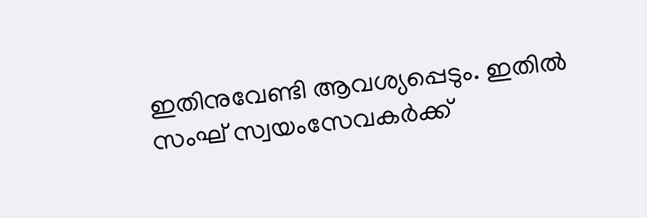ഇതിനുവേണ്ടി ആവശ്യപ്പെടും. ഇതില്‍ സംഘ് സ്വയംസേവകര്‍ക്ക്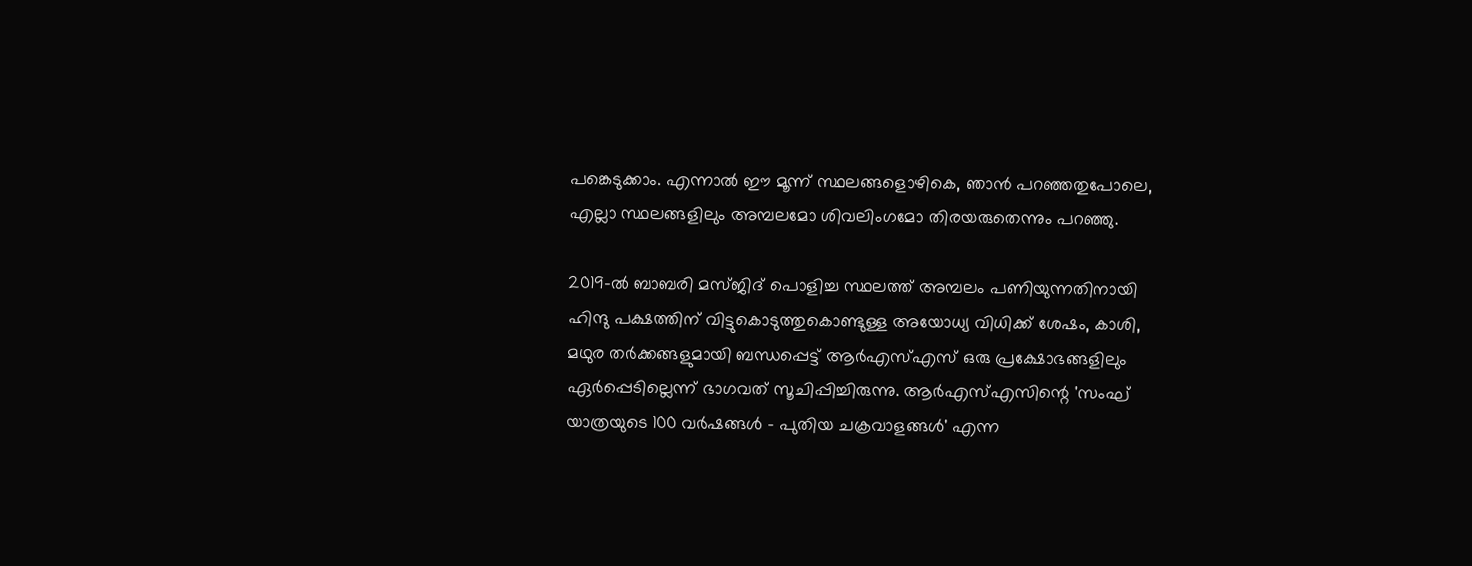പങ്കെടുക്കാം. എന്നാല്‍ ഈ മൂന്ന് സ്ഥലങ്ങളൊഴികെ, ഞാന്‍ പറഞ്ഞതുപോലെ, എല്ലാ സ്ഥലങ്ങളിലും അമ്പലമോ ശിവലിംഗമോ തിരയരുതെന്നും പറഞ്ഞു.

2019-ല്‍ ബാബരി മസ്ജിദ് പൊളിച്ച സ്ഥലത്ത് അമ്പലം പണിയുന്നതിനായി ഹിന്ദു പക്ഷത്തിന് വിട്ടുകൊടുത്തുകൊണ്ടുള്ള അയോധ്യ വിധിക്ക് ശേഷം, കാശി, മഥുര തര്‍ക്കങ്ങളുമായി ബന്ധപ്പെട്ട് ആര്‍എസ്എസ് ഒരു പ്രക്ഷോഭങ്ങളിലും ഏര്‍പ്പെടില്ലെന്ന് ഭാഗവത് സൂചിപ്പിച്ചിരുന്നു. ആര്‍എസ്എസിന്റെ 'സംഘ് യാത്രയുടെ 100 വര്‍ഷങ്ങള്‍ - പുതിയ ചക്രവാളങ്ങള്‍' എന്ന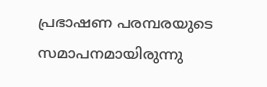പ്രഭാഷണ പരമ്പരയുടെ സമാപനമായിരുന്നു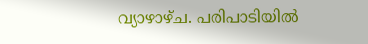വ്യാഴാഴ്ച. പരിപാടിയില്‍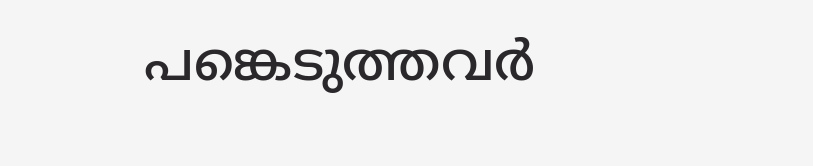പങ്കെടുത്തവര്‍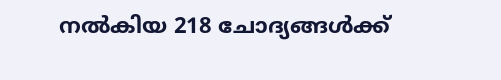നല്‍കിയ 218 ചോദ്യങ്ങള്‍ക്ക്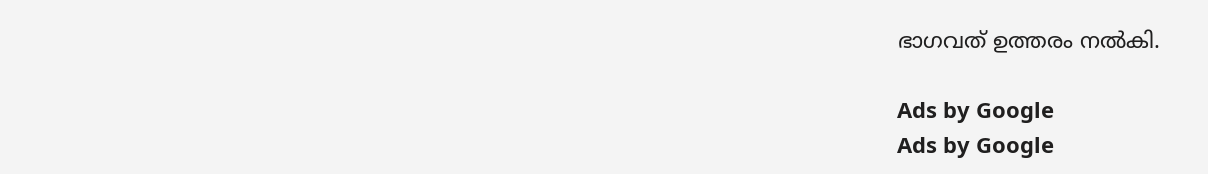ഭാഗവത് ഉത്തരം നല്‍കി.

Ads by Google
Ads by Google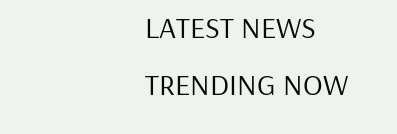LATEST NEWS
TRENDING NOW